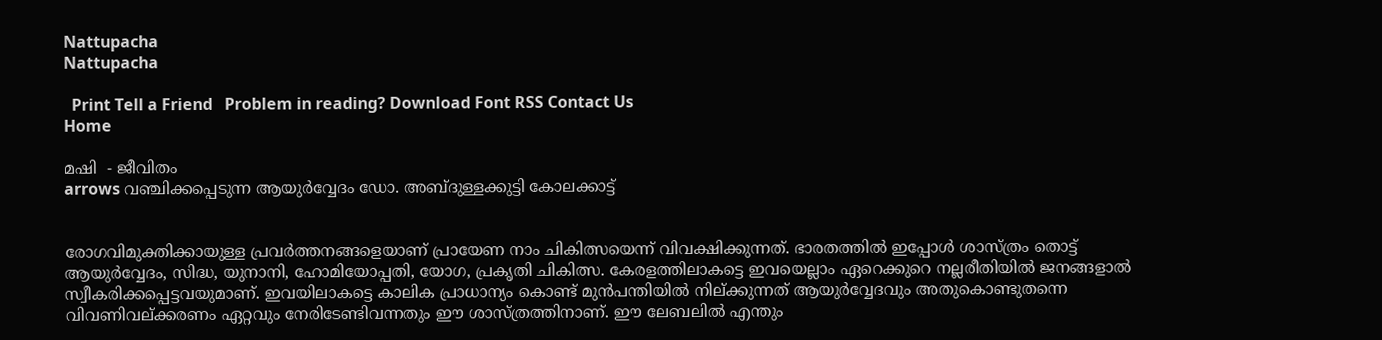Nattupacha
Nattupacha

  Print Tell a Friend   Problem in reading? Download Font RSS Contact Us
Home

മഷി  - ജീവിതം
arrows വഞ്ചിക്കപ്പെടുന്ന ആയുര്‍വ്വേദം ഡോ. അബ്ദുള്ളക്കുട്ടി കോലക്കാട്ട്


രോഗവിമുക്തിക്കായുള്ള പ്രവര്‍ത്തനങ്ങളെയാണ് പ്രായേണ നാം ചികിത്സയെന്ന് വിവക്ഷിക്കുന്നത്. ഭാരതത്തില്‍ ഇപ്പോള്‍ ശാസ്ത്രം തൊട്ട് ആയുര്‍വ്വേദം, സിദ്ധ, യുനാനി, ഹോമിയോപ്പതി, യോഗ, പ്രകൃതി ചികിത്സ. കേരളത്തിലാകട്ടെ ഇവയെല്ലാം ഏറെക്കുറെ നല്ലരീതിയില്‍ ജനങ്ങളാല്‍ സ്വീകരിക്കപ്പെട്ടവയുമാണ്. ഇവയിലാകട്ടെ കാലിക പ്രാധാന്യം കൊണ്ട് മുന്‍പന്തിയില്‍ നില്ക്കുന്നത് ആയുര്‍വ്വേദവും അതുകൊണ്ടുതന്നെ വിവണിവല്ക്കരണം ഏറ്റവും നേരിടേണ്ടിവന്നതും ഈ ശാസ്ത്രത്തിനാണ്. ഈ ലേബലില്‍ എന്തും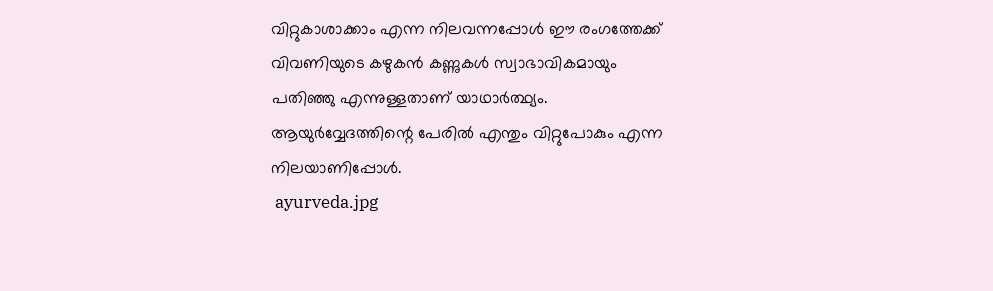വിറ്റുകാശാക്കാം എന്ന നിലവന്നപ്പോള്‍ ഈ രംഗത്തേക്ക് വിവണിയുടെ കഴുകന്‍ കണ്ണുകള്‍ സ്വാഭാവികമായും പതിഞ്ഞു എന്നുള്ളതാണ് യാഥാര്‍ത്ഥ്യം. ആയുര്‍വ്വേദത്തിന്റെ പേരില്‍ എന്തും വിറ്റുപോകും എന്ന നിലയാണിപ്പോള്‍.
 ayurveda.jpg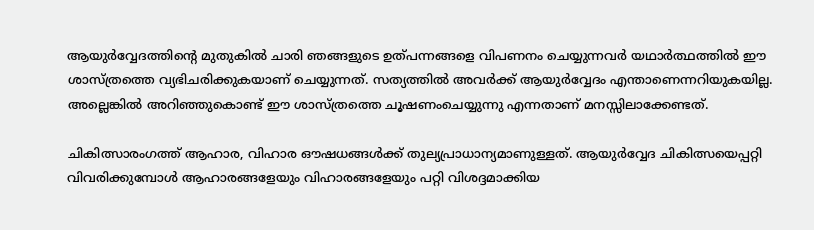ആയുര്‍വ്വേദത്തിന്റെ മുതുകില്‍ ചാരി ഞങ്ങളുടെ ഉത്പന്നങ്ങളെ വിപണനം ചെയ്യുന്നവര്‍ യഥാര്‍ത്ഥത്തില്‍ ഈ ശാസ്ത്രത്തെ വ്യഭിചരിക്കുകയാണ് ചെയ്യുന്നത്. സത്യത്തില്‍ അവര്‍ക്ക് ആയുര്‍വ്വേദം എന്താണെന്നറിയുകയില്ല. അല്ലെങ്കില്‍ അറിഞ്ഞുകൊണ്ട് ഈ ശാസ്ത്രത്തെ ചൂഷണംചെയ്യുന്നു എന്നതാണ് മനസ്സിലാക്കേണ്ടത്.

ചികിത്സാരംഗത്ത് ആഹാര, വിഹാര ഔഷധങ്ങള്‍ക്ക് തുല്യപ്രാധാന്യമാണുള്ളത്. ആയുര്‍വ്വേദ ചികിത്സയെപ്പറ്റി വിവരിക്കുമ്പോള്‍ ആഹാരങ്ങളേയും വിഹാരങ്ങളേയും പറ്റി വിശദ്ദമാക്കിയ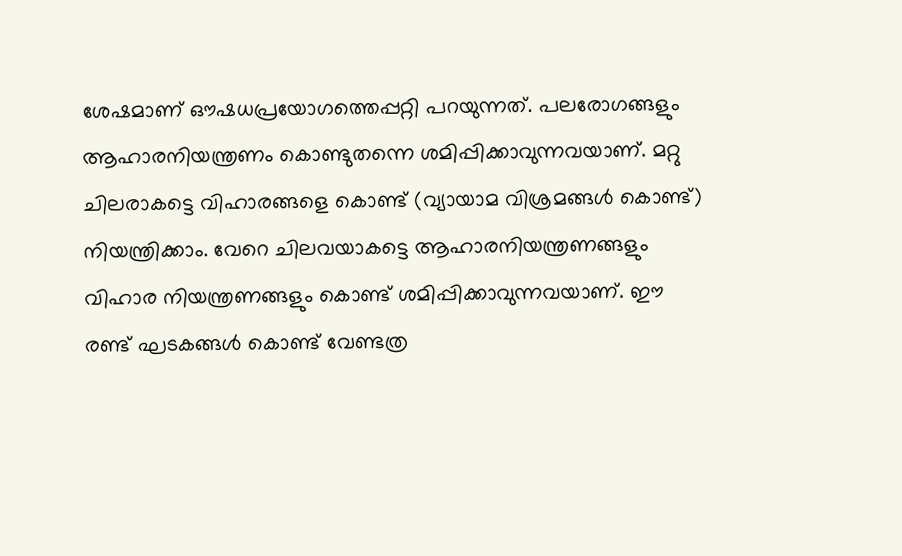ശേഷമാണ് ഔഷധപ്രയോഗത്തെപ്പറ്റി പറയുന്നത്. പലരോഗങ്ങളും ആഹാരനിയന്ത്രണം കൊണ്ടുതന്നെ ശമിപ്പിക്കാവുന്നവയാണ്. മറ്റു ചിലരാകട്ടെ വിഹാരങ്ങളെ കൊണ്ട് (വ്യായാമ വിശ്രമങ്ങള്‍ കൊണ്ട്) നിയന്ത്രിക്കാം. വേറെ ചിലവയാകട്ടെ ആഹാരനിയന്ത്രണങ്ങളും വിഹാര നിയന്ത്രണങ്ങളും കൊണ്ട് ശമിപ്പിക്കാവുന്നവയാണ്. ഈ രണ്ട് ഘടകങ്ങള്‍ കൊണ്ട് വേണ്ടത്ര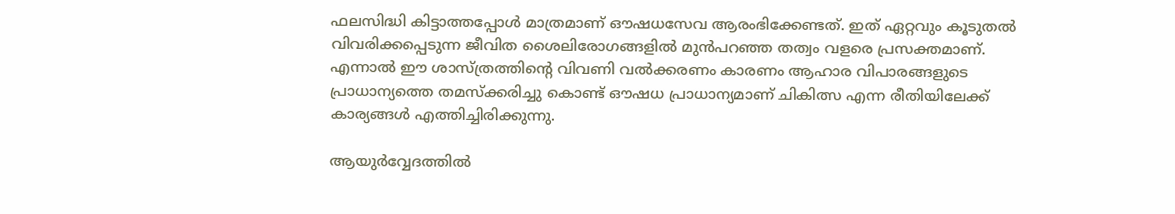ഫലസിദ്ധി കിട്ടാത്തപ്പോള്‍ മാത്രമാണ് ഔഷധസേവ ആരംഭിക്കേണ്ടത്. ഇത് ഏറ്റവും കൂടുതല്‍ വിവരിക്കപ്പെടുന്ന ജീവിത ശൈലിരോഗങ്ങളില്‍ മുന്‍പറഞ്ഞ തത്വം വളരെ പ്രസക്തമാണ്. എന്നാല്‍ ഈ ശാസ്ത്രത്തിന്റെ വിവണി വല്‍ക്കരണം കാരണം ആഹാര വിപാരങ്ങളുടെ പ്രാധാന്യത്തെ തമസ്ക്കരിച്ചു കൊണ്ട് ഔഷധ പ്രാധാന്യമാണ് ചികിത്സ എന്ന രീതിയിലേക്ക് കാര്യങ്ങള്‍ എത്തിച്ചിരിക്കുന്നു.

ആയുര്‍വ്വേദത്തില്‍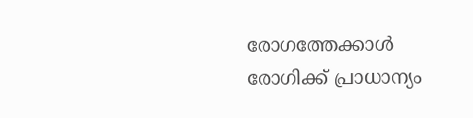രോഗത്തേക്കാള്‍ രോഗിക്ക് പ്രാധാന്യം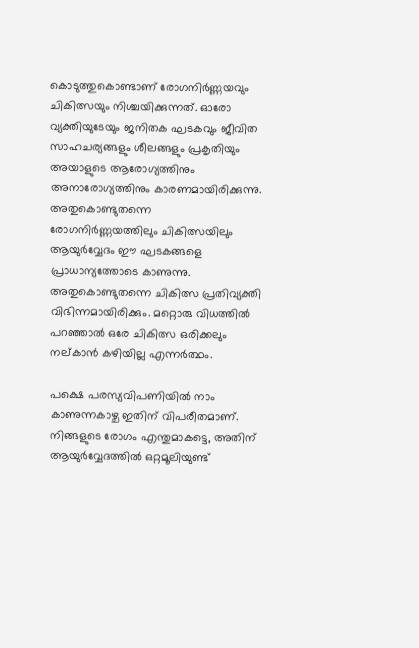കൊടുത്തുകൊണ്ടാണ് രോഗനിര്‍ണ്ണയവും ചികിത്സയും നിശ്ചയിക്കുന്നത്. ഓരോ വ്യക്തിയുടേയും ജനിതക ഘടകവും ജീവിത സാഹചര്യങ്ങളും ശീലങ്ങളും പ്രകൃതിയും അയാളുടെ ആരോഗ്യത്തിനും അനാരോഗ്യത്തിനും കാരണമായിരിക്കുന്നു. അതുകൊണ്ടുതന്നെ രോഗനിര്‍ണ്ണയത്തിലും ചികിത്സയിലും ആയുര്‍വ്വേദം ഈ ഘടകങ്ങളെ പ്രാധാന്യത്തോടെ കാണുന്നു. അതുകൊണ്ടുതന്നെ ചികിത്സ പ്രതിവ്യക്തി വിഭിന്നമായിരിക്കും. മറ്റൊരു വിധത്തില്‍ പറഞ്ഞാല്‍ ഒരേ ചികിത്സ ഒരിക്കലും നല്കാന്‍ കഴിയില്ല എന്നര്‍ത്ഥം.

പക്ഷെ പരസ്യവിപണിയില്‍ നാം കാണുന്നകാഴ്ച ഇതിന് വിപരീതമാണ്. നിങ്ങളുടെ രോഗം എന്തുമാകട്ടെ, അതിന് ആയുര്‍വ്വേദത്തില്‍ ഒറ്റമൂലിയുണ്ട്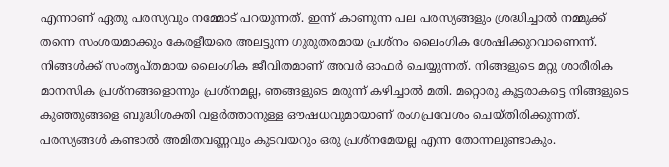എന്നാണ് ഏതു പരസ്യവും നമ്മോട് പറയുന്നത്. ഇന്ന് കാണുന്ന പല പരസ്യങ്ങളും ശ്രദ്ധിച്ചാല്‍ നമ്മുക്ക് തന്നെ സംശയമാക്കും കേരളീയരെ അലട്ടുന്ന ഗുരുതരമായ പ്രശ്നം ലൈംഗിക ശേഷിക്കുറവാണെന്ന്. നിങ്ങള്‍ക്ക് സംതൃപ്തമായ ലൈംഗിക ജീവിതമാണ് അവര്‍ ഓഫര്‍ ചെയ്യുന്നത്. നിങ്ങളുടെ മറ്റു ശാരീരിക മാനസിക പ്രശ്നങ്ങളൊന്നും പ്രശ്നമല്ല, ഞങ്ങളുടെ മരുന്ന് കഴിച്ചാല്‍ മതി. മറ്റൊരു കൂട്ടരാകട്ടെ നിങ്ങളുടെ കുഞ്ഞുങ്ങളെ ബുദ്ധിശക്തി വളര്‍ത്താനുള്ള ഔഷധവുമായാണ് രംഗപ്രവേശം ചെയ്തിരിക്കുന്നത്. പരസ്യങ്ങള്‍ കണ്ടാല്‍ അമിതവണ്ണവും കുടവയറും ഒരു പ്രശ്നമേയല്ല എന്ന തോന്നലുണ്ടാകും.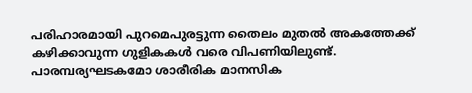പരിഹാരമായി പുറമെപുരട്ടുന്ന തൈലം മുതല്‍ അകത്തേക്ക് കഴിക്കാവുന്ന ഗുളികകള്‍ വരെ വിപണിയിലുണ്ട്. പാരമ്പര്യഘടകമോ ശാരീരിക മാനസിക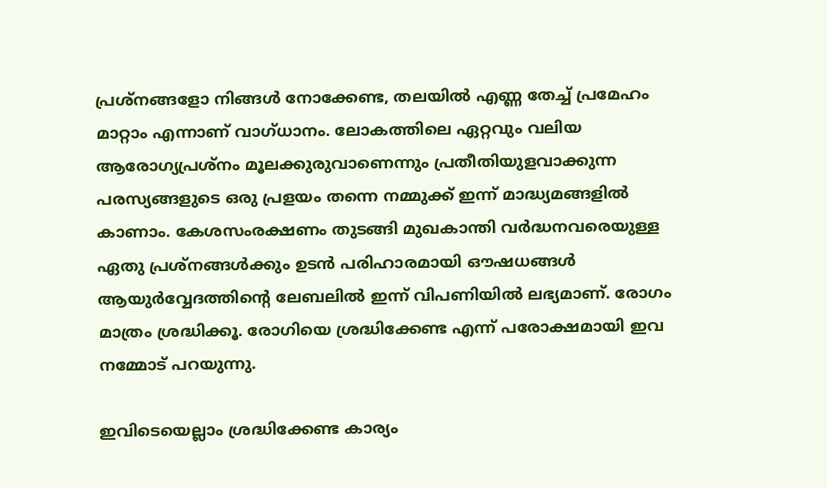പ്രശ്നങ്ങളോ നിങ്ങള്‍ നോക്കേണ്ട, തലയില്‍ എണ്ണ തേച്ച് പ്രമേഹം മാറ്റാം എന്നാണ് വാഗ്ധാനം. ലോകത്തിലെ ഏറ്റവും വലിയ ആരോഗ്യപ്രശ്നം മൂലക്കുരുവാണെന്നും പ്രതീതിയുളവാക്കുന്ന പരസ്യങ്ങളുടെ ഒരു പ്രളയം തന്നെ നമ്മുക്ക് ഇന്ന് മാദ്ധ്യമങ്ങളില്‍ കാണാം. കേശസംരക്ഷണം തുടങ്ങി മുഖകാന്തി വര്‍ദ്ധനവരെയുള്ള ഏതു പ്രശ്നങ്ങള്‍ക്കും ഉടന്‍ പരിഹാരമായി ഔഷധങ്ങള്‍ ആയുര്‍വ്വേദത്തിന്റെ ലേബലില്‍ ഇന്ന് വിപണിയില്‍ ലഭ്യമാണ്. രോഗം മാത്രം ശ്രദ്ധിക്കൂ. രോഗിയെ ശ്രദ്ധിക്കേണ്ട എന്ന് പരോക്ഷമായി ഇവ നമ്മോട് പറയുന്നു.

ഇവിടെയെല്ലാം ശ്രദ്ധിക്കേണ്ട കാര്യം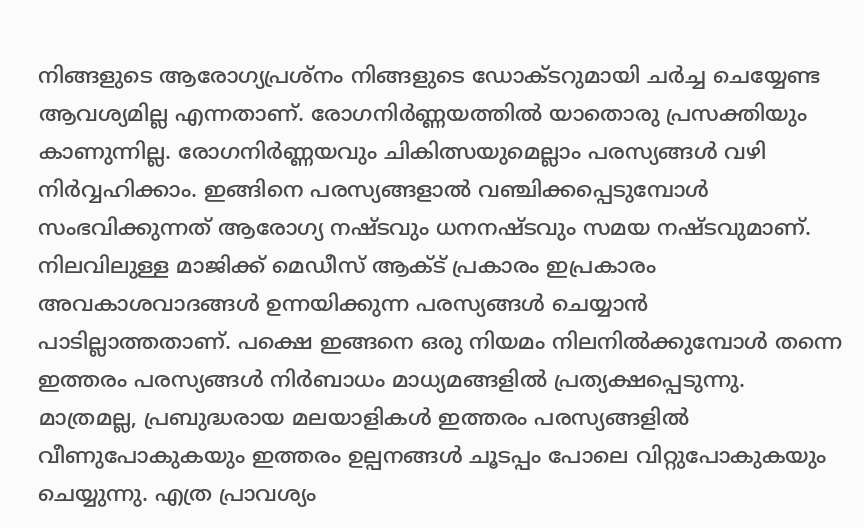നിങ്ങളുടെ ആരോഗ്യപ്രശ്നം നിങ്ങളുടെ ഡോക്ടറുമായി ചര്‍ച്ച ചെയ്യേണ്ട ആവശ്യമില്ല എന്നതാണ്. രോഗനിര്‍ണ്ണയത്തില്‍ യാതൊരു പ്രസക്തിയും കാണുന്നില്ല. രോഗനിര്‍ണ്ണയവും ചികിത്സയുമെല്ലാം പരസ്യങ്ങള്‍ വഴി നിര്‍വ്വഹിക്കാം. ഇങ്ങിനെ പരസ്യങ്ങളാല്‍ വഞ്ചിക്കപ്പെടുമ്പോള്‍ സംഭവിക്കുന്നത് ആരോഗ്യ നഷ്ടവും ധനനഷ്ടവും സമയ നഷ്ടവുമാണ്. നിലവിലുള്ള മാജിക്ക് മെഡീസ് ആക്ട് പ്രകാരം ഇപ്രകാരം അവകാശവാദങ്ങള്‍ ഉന്നയിക്കുന്ന പരസ്യങ്ങള്‍ ചെയ്യാന്‍ പാടില്ലാത്തതാണ്. പക്ഷെ ഇങ്ങനെ ഒരു നിയമം നിലനില്‍ക്കുമ്പോള്‍ തന്നെ ഇത്തരം പരസ്യങ്ങള്‍ നിര്‍ബാധം മാധ്യമങ്ങളില്‍ പ്രത്യക്ഷപ്പെടുന്നു. മാത്രമല്ല, പ്രബുദ്ധരായ മലയാളികള്‍ ഇത്തരം പരസ്യങ്ങളില്‍ വീണുപോകുകയും ഇത്തരം ഉല്പനങ്ങള്‍ ചൂടപ്പം പോലെ വിറ്റുപോകുകയും ചെയ്യുന്നു. എത്ര പ്രാവശ്യം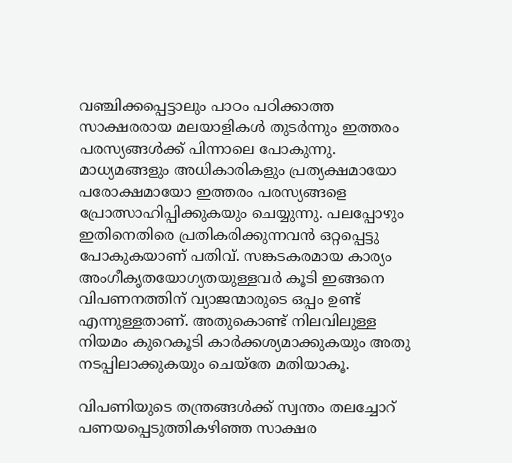വഞ്ചിക്കപ്പെട്ടാലും പാഠം പഠിക്കാത്ത സാക്ഷരരായ മലയാളികള്‍ തുടര്‍ന്നും ഇത്തരം പരസ്യങ്ങള്‍ക്ക് പിന്നാലെ പോകുന്നു. മാധ്യമങ്ങളും അധികാരികളും പ്രത്യക്ഷമായോ പരോക്ഷമായോ ഇത്തരം പരസ്യങ്ങളെ പ്രോത്സാഹിപ്പിക്കുകയും ചെയ്യുന്നു. പലപ്പോഴും ഇതിനെതിരെ പ്രതികരിക്കുന്നവന്‍ ഒറ്റപ്പെട്ടു പോകുകയാണ് പതിവ്. സങ്കടകരമായ കാര്യം അംഗീകൃതയോഗ്യതയുള്ളവര്‍ കൂടി ഇങ്ങനെ വിപണനത്തിന് വ്യാജന്മാരുടെ ഒപ്പം ഉണ്ട് എന്നുള്ളതാണ്. അതുകൊണ്ട് നിലവിലുള്ള നിയമം കുറെകൂടി കാര്‍ക്കശ്യമാക്കുകയും അതു നടപ്പിലാക്കുകയും ചെയ്തേ മതിയാകൂ.

വിപണിയുടെ തന്ത്രങ്ങള്‍ക്ക് സ്വന്തം തലച്ചോറ് പണയപ്പെടുത്തികഴിഞ്ഞ സാക്ഷര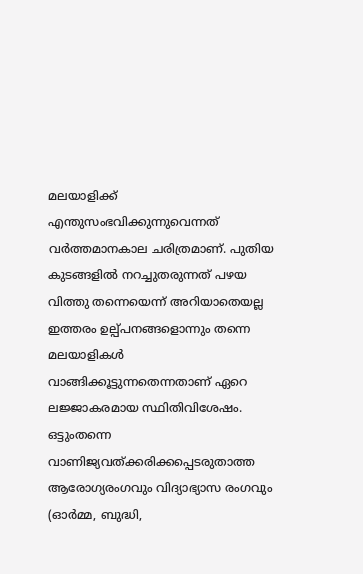മലയാളിക്ക് എന്തുസംഭവിക്കുന്നുവെന്നത് വര്‍ത്തമാനകാല ചരിത്രമാണ്. പുതിയ കുടങ്ങളില്‍ നറച്ചുതരുന്നത് പഴയ വിത്തു തന്നെയെന്ന് അറിയാതെയല്ല ഇത്തരം ഉല്പ്പനങ്ങളൊന്നും തന്നെ മലയാളികള്‍ വാങ്ങിക്കൂട്ടുന്നതെന്നതാണ് ഏറെ ലജ്ജാകരമായ സ്ഥിതിവിശേഷം. ഒട്ടുംതന്നെ വാണിജ്യവത്ക്കരിക്കപ്പെടരുതാത്ത ആരോഗ്യരംഗവും വിദ്യാഭ്യാസ രംഗവും (ഓര്‍മ്മ, ബുദ്ധി,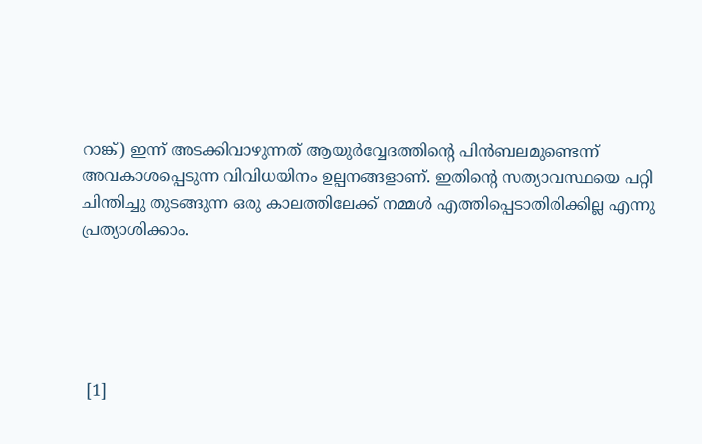റാങ്ക്) ഇന്ന് അടക്കിവാഴുന്നത് ആയുര്‍വ്വേദത്തിന്റെ പിന്‍ബലമുണ്ടെന്ന് അവകാശപ്പെടുന്ന വിവിധയിനം ഉല്പനങ്ങളാണ്. ഇതിന്റെ സത്യാവസ്ഥയെ പറ്റി ചിന്തിച്ചു തുടങ്ങുന്ന ഒരു കാലത്തിലേക്ക് നമ്മള്‍ എത്തിപ്പെടാതിരിക്കില്ല എന്നു പ്രത്യാശിക്കാം.





 [1]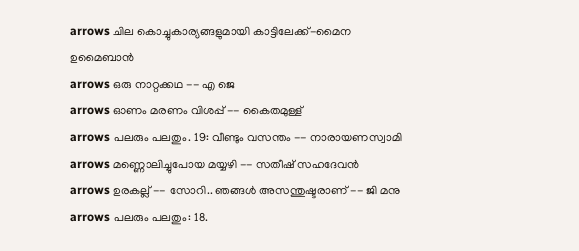arrows ചില കൊച്ചുകാര്യങ്ങളുമായി കാട്ടിലേക്ക്-മൈന ഉമൈബാന്‍
arrows ഒരു നാറ്റക്കഥ -- എ ജെ
arrows ഓണം മരണം വിശപ്പ് -- കൈതമുള്ള്
arrows പലരും പലതും. 19: വീണ്ടും വസന്തം -- നാരായണസ്വാമി
arrows മണ്ണൊലിച്ചുപോയ മയ്യഴി -- സതീഷ് സഹദേവന്‍
arrows ഉരകല്ല് -- സോറി.. ഞങ്ങള്‍ അസന്തുഷ്ടരാണ് -- ജി മനു
arrows പലരും പലതും: 18.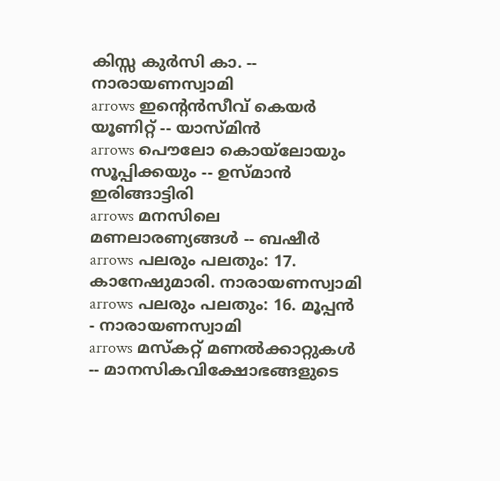കിസ്സ കുര്‍സി കാ. -- നാരായണസ്വാമി
arrows ഇന്റെന്‍സീവ് കെയര്‍ യൂണിറ്റ് -- യാസ്മിന്‍
arrows പൌലോ കൊയ്ലോയും സൂപ്പിക്കയും -- ഉസ്മാന്‍ ഇരിങ്ങാട്ടിരി
arrows മനസിലെ മണലാരണ്യങ്ങള്‍ -- ബഷീര്‍
arrows പലരും പലതും: 17. കാനേഷുമാരി. നാരായണസ്വാമി
arrows പലരും പലതും: 16. മൂപ്പന്‍ - നാരായണസ്വാമി
arrows മസ്കറ്റ് മണല്‍ക്കാറ്റുകള്‍ -- മാന‍സികവിക്ഷോഭങ്ങളുടെ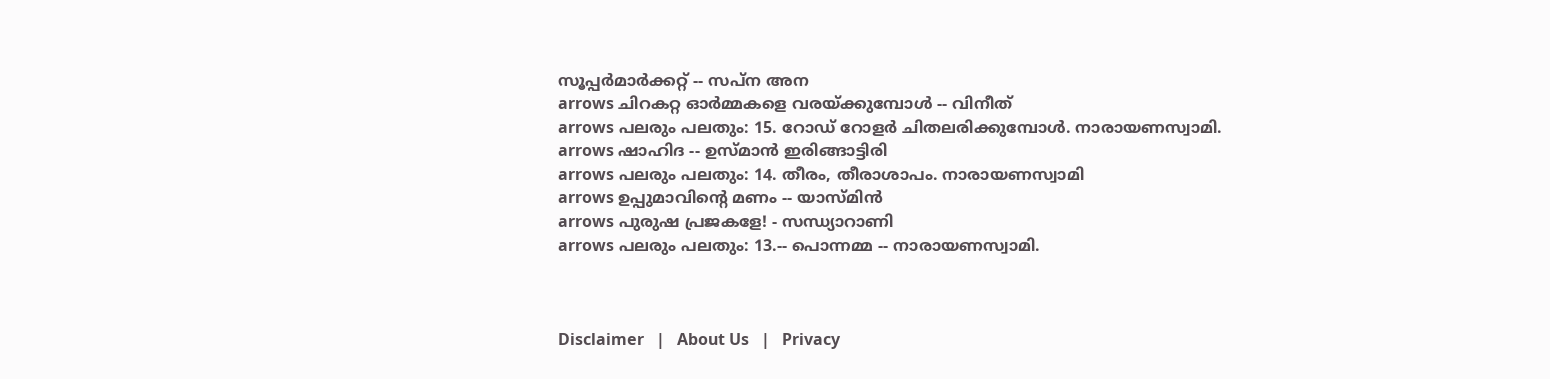സൂപ്പര്‍മാര്‍ക്കറ്റ്‌‌‌‌‌‌ -- സപ്ന അന
arrows ചിറകറ്റ ഓര്‍മ്മകളെ വരയ്ക്കുമ്പോള്‍ -- വിനീത്
arrows പലരും പലതും: 15. റോഡ്‌ റോളര്‍ ചിതലരിക്കുമ്പോള്‍. നാരായണസ്വാമി.
arrows ഷാഹിദ -- ഉസ്മാന്‍ ഇരിങ്ങാട്ടിരി
arrows പലരും പലതും: 14. തീരം, തീരാശാപം. നാരായണസ്വാമി
arrows ഉപ്പുമാവിന്റെ മണം -- യാസ്മിന്‍
arrows പുരുഷ പ്രജകളേ! - സന്ധ്യാറാണി
arrows പലരും പലതും: 13.-- പൊന്നമ്മ -- നാരായണസ്വാമി.



Disclaimer   |   About Us   |   Privacy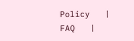Policy   |   FAQ   |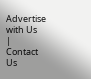Advertise with Us   |   Contact Us